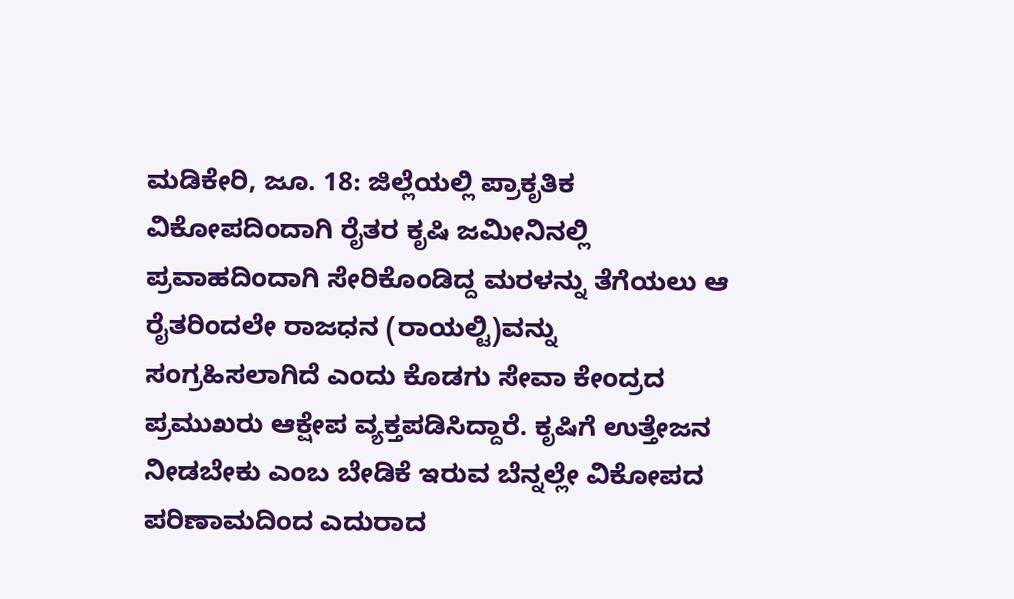ಮಡಿಕೇರಿ, ಜೂ. 18: ಜಿಲ್ಲೆಯಲ್ಲಿ ಪ್ರಾಕೃತಿಕ ವಿಕೋಪದಿಂದಾಗಿ ರೈತರ ಕೃಷಿ ಜಮೀನಿನಲ್ಲಿ ಪ್ರವಾಹದಿಂದಾಗಿ ಸೇರಿಕೊಂಡಿದ್ದ ಮರಳನ್ನು ತೆಗೆಯಲು ಆ ರೈತರಿಂದಲೇ ರಾಜಧನ (ರಾಯಲ್ಟಿ)ವನ್ನು ಸಂಗ್ರಹಿಸಲಾಗಿದೆ ಎಂದು ಕೊಡಗು ಸೇವಾ ಕೇಂದ್ರದ ಪ್ರಮುಖರು ಆಕ್ಷೇಪ ವ್ಯಕ್ತಪಡಿಸಿದ್ದಾರೆ. ಕೃಷಿಗೆ ಉತ್ತೇಜನ ನೀಡಬೇಕು ಎಂಬ ಬೇಡಿಕೆ ಇರುವ ಬೆನ್ನಲ್ಲೇ ವಿಕೋಪದ ಪರಿಣಾಮದಿಂದ ಎದುರಾದ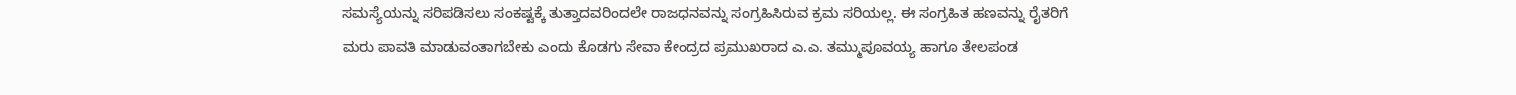ಸಮಸ್ಯೆಯನ್ನು ಸರಿಪಡಿಸಲು ಸಂಕಷ್ಟಕ್ಕೆ ತುತ್ತಾದವರಿಂದಲೇ ರಾಜಧನವನ್ನು ಸಂಗ್ರಹಿಸಿರುವ ಕ್ರಮ ಸರಿಯಲ್ಲ. ಈ ಸಂಗ್ರಹಿತ ಹಣವನ್ನು ರೈತರಿಗೆ ಮರು ಪಾವತಿ ಮಾಡುವಂತಾಗಬೇಕು ಎಂದು ಕೊಡಗು ಸೇವಾ ಕೇಂದ್ರದ ಪ್ರಮುಖರಾದ ಎ.ಎ. ತಮ್ಮುಪೂವಯ್ಯ ಹಾಗೂ ತೇಲಪಂಡ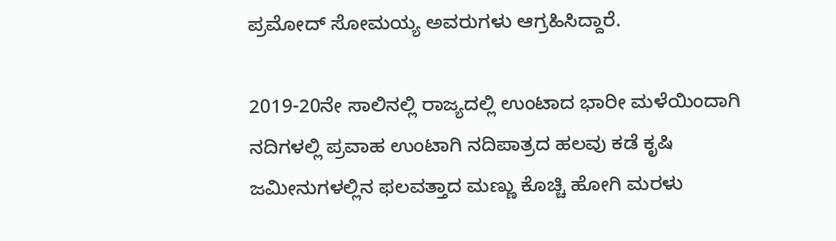ಪ್ರಮೋದ್ ಸೋಮಯ್ಯ ಅವರುಗಳು ಆಗ್ರಹಿಸಿದ್ದಾರೆ.

2019-20ನೇ ಸಾಲಿನಲ್ಲಿ ರಾಜ್ಯದಲ್ಲಿ ಉಂಟಾದ ಭಾರೀ ಮಳೆಯಿಂದಾಗಿ ನದಿಗಳಲ್ಲಿ ಪ್ರವಾಹ ಉಂಟಾಗಿ ನದಿಪಾತ್ರದ ಹಲವು ಕಡೆ ಕೃಷಿ ಜಮೀನುಗಳಲ್ಲಿನ ಫಲವತ್ತಾದ ಮಣ್ಣು ಕೊಚ್ಚಿ ಹೋಗಿ ಮರಳು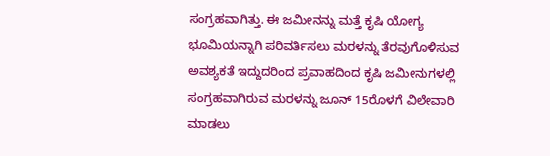ಸಂಗ್ರಹವಾಗಿತ್ತು. ಈ ಜಮೀನನ್ನು ಮತ್ತೆ ಕೃಷಿ ಯೋಗ್ಯ ಭೂಮಿಯನ್ನಾಗಿ ಪರಿವರ್ತಿಸಲು ಮರಳನ್ನು ತೆರವುಗೊಳಿಸುವ ಅವಶ್ಯಕತೆ ಇದ್ದುದರಿಂದ ಪ್ರವಾಹದಿಂದ ಕೃಷಿ ಜಮೀನುಗಳಲ್ಲಿ ಸಂಗ್ರಹವಾಗಿರುವ ಮರಳನ್ನು ಜೂನ್ 15ರೊಳಗೆ ವಿಲೇವಾರಿ ಮಾಡಲು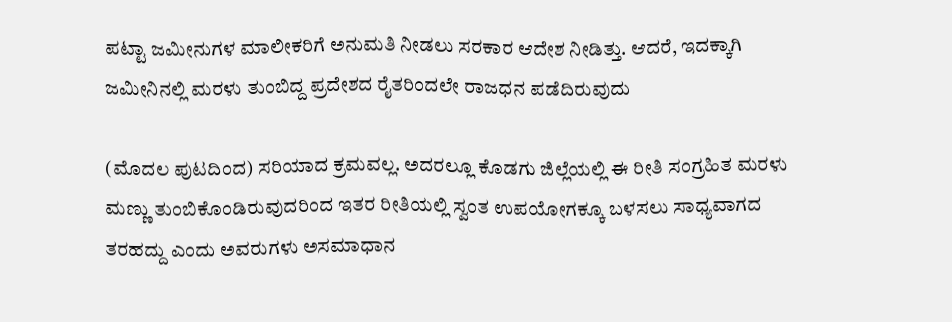ಪಟ್ಟಾ ಜಮೀನುಗಳ ಮಾಲೀಕರಿಗೆ ಅನುಮತಿ ನೀಡಲು ಸರಕಾರ ಆದೇಶ ನೀಡಿತ್ತು. ಆದರೆ, ಇದಕ್ಕಾಗಿ ಜಮೀನಿನಲ್ಲಿ ಮರಳು ತುಂಬಿದ್ದ ಪ್ರದೇಶದ ರೈತರಿಂದಲೇ ರಾಜಧನ ಪಡೆದಿರುವುದು

(ಮೊದಲ ಪುಟದಿಂದ) ಸರಿಯಾದ ಕ್ರಮವಲ್ಲ. ಅದರಲ್ಲೂ ಕೊಡಗು ಜಿಲ್ಲೆಯಲ್ಲಿ ಈ ರೀತಿ ಸಂಗ್ರಹಿತ ಮರಳು ಮಣ್ಣು ತುಂಬಿಕೊಂಡಿರುವುದರಿಂದ ಇತರ ರೀತಿಯಲ್ಲಿ ಸ್ವಂತ ಉಪಯೋಗಕ್ಕೂ ಬಳಸಲು ಸಾಧ್ಯವಾಗದ ತರಹದ್ದು ಎಂದು ಅವರುಗಳು ಅಸಮಾಧಾನ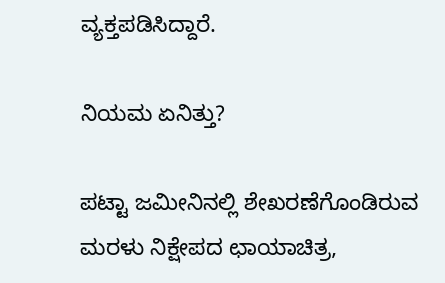ವ್ಯಕ್ತಪಡಿಸಿದ್ದಾರೆ.

ನಿಯಮ ಏನಿತ್ತು?

ಪಟ್ಟಾ ಜಮೀನಿನಲ್ಲಿ ಶೇಖರಣೆಗೊಂಡಿರುವ ಮರಳು ನಿಕ್ಷೇಪದ ಛಾಯಾಚಿತ್ರ,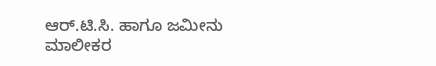ಆರ್.ಟಿ.ಸಿ. ಹಾಗೂ ಜಮೀನು ಮಾಲೀಕರ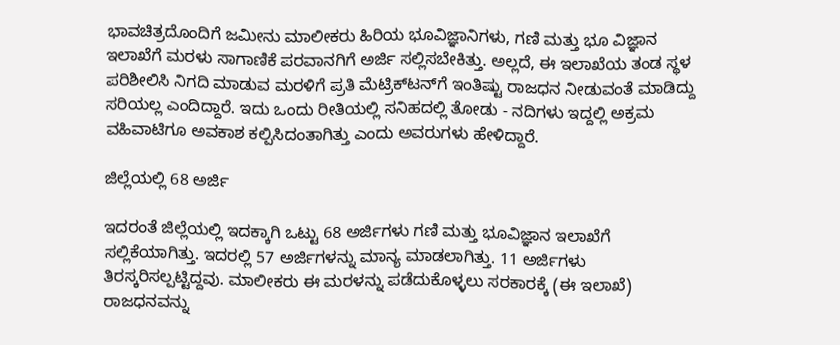ಭಾವಚಿತ್ರದೊಂದಿಗೆ ಜಮೀನು ಮಾಲೀಕರು ಹಿರಿಯ ಭೂವಿಜ್ಞಾನಿಗಳು, ಗಣಿ ಮತ್ತು ಭೂ ವಿಜ್ಞಾನ ಇಲಾಖೆಗೆ ಮರಳು ಸಾಗಾಣಿಕೆ ಪರವಾನಗಿಗೆ ಅರ್ಜಿ ಸಲ್ಲಿಸಬೇಕಿತ್ತು. ಅಲ್ಲದೆ, ಈ ಇಲಾಖೆಯ ತಂಡ ಸ್ಥಳ ಪರಿಶೀಲಿಸಿ ನಿಗದಿ ಮಾಡುವ ಮರಳಿಗೆ ಪ್ರತಿ ಮೆಟ್ರಿಕ್‍ಟನ್‍ಗೆ ಇಂತಿಷ್ಟು ರಾಜಧನ ನೀಡುವಂತೆ ಮಾಡಿದ್ದು ಸರಿಯಲ್ಲ ಎಂದಿದ್ದಾರೆ. ಇದು ಒಂದು ರೀತಿಯಲ್ಲಿ ಸನಿಹದಲ್ಲಿ ತೋಡು - ನದಿಗಳು ಇದ್ದಲ್ಲಿ ಅಕ್ರಮ ವಹಿವಾಟಿಗೂ ಅವಕಾಶ ಕಲ್ಪಿಸಿದಂತಾಗಿತ್ತು ಎಂದು ಅವರುಗಳು ಹೇಳಿದ್ದಾರೆ.

ಜಿಲ್ಲೆಯಲ್ಲಿ 68 ಅರ್ಜಿ

ಇದರಂತೆ ಜಿಲ್ಲೆಯಲ್ಲಿ ಇದಕ್ಕಾಗಿ ಒಟ್ಟು 68 ಅರ್ಜಿಗಳು ಗಣಿ ಮತ್ತು ಭೂವಿಜ್ಞಾನ ಇಲಾಖೆಗೆ ಸಲ್ಲಿಕೆಯಾಗಿತ್ತು. ಇದರಲ್ಲಿ 57 ಅರ್ಜಿಗಳನ್ನು ಮಾನ್ಯ ಮಾಡಲಾಗಿತ್ತು. 11 ಅರ್ಜಿಗಳು ತಿರಸ್ಕರಿಸಲ್ಪಟ್ಟಿದ್ದವು. ಮಾಲೀಕರು ಈ ಮರಳನ್ನು ಪಡೆದುಕೊಳ್ಳಲು ಸರಕಾರಕ್ಕೆ (ಈ ಇಲಾಖೆ) ರಾಜಧನವನ್ನು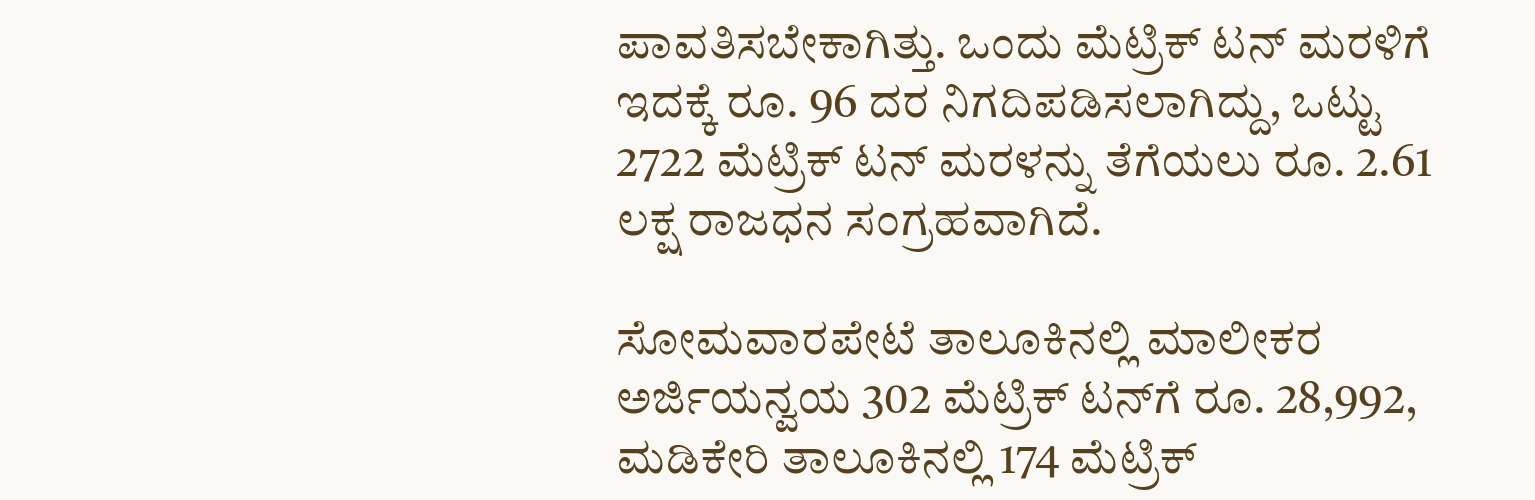ಪಾವತಿಸಬೇಕಾಗಿತ್ತು. ಒಂದು ಮೆಟ್ರಿಕ್ ಟನ್ ಮರಳಿಗೆ ಇದಕ್ಕೆ ರೂ. 96 ದರ ನಿಗದಿಪಡಿಸಲಾಗಿದ್ದು, ಒಟ್ಟು 2722 ಮೆಟ್ರಿಕ್ ಟನ್ ಮರಳನ್ನು ತೆಗೆಯಲು ರೂ. 2.61 ಲಕ್ಷ ರಾಜಧನ ಸಂಗ್ರಹವಾಗಿದೆ.

ಸೋಮವಾರಪೇಟೆ ತಾಲೂಕಿನಲ್ಲಿ ಮಾಲೀಕರ ಅರ್ಜಿಯನ್ವಯ 302 ಮೆಟ್ರಿಕ್ ಟನ್‍ಗೆ ರೂ. 28,992, ಮಡಿಕೇರಿ ತಾಲೂಕಿನಲ್ಲಿ 174 ಮೆಟ್ರಿಕ್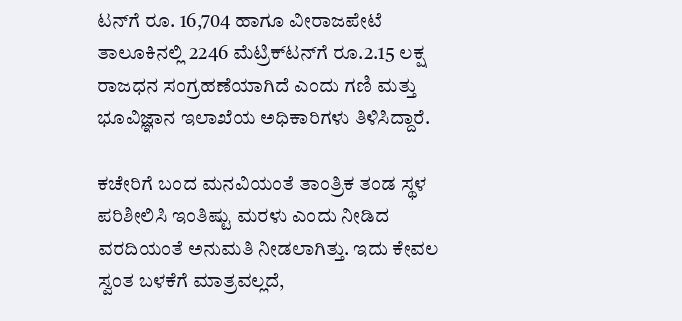ಟನ್‍ಗೆ ರೂ. 16,704 ಹಾಗೂ ವೀರಾಜಪೇಟೆ ತಾಲೂಕಿನಲ್ಲಿ 2246 ಮೆಟ್ರಿಕ್‍ಟನ್‍ಗೆ ರೂ.2.15 ಲಕ್ಷ ರಾಜಧನ ಸಂಗ್ರಹಣೆಯಾಗಿದೆ ಎಂದು ಗಣಿ ಮತ್ತು ಭೂವಿಜ್ಞಾನ ಇಲಾಖೆಯ ಅಧಿಕಾರಿಗಳು ತಿಳಿಸಿದ್ದಾರೆ.

ಕಚೇರಿಗೆ ಬಂದ ಮನವಿಯಂತೆ ತಾಂತ್ರಿಕ ತಂಡ ಸ್ಥಳ ಪರಿಶೀಲಿಸಿ ಇಂತಿಷ್ಟು ಮರಳು ಎಂದು ನೀಡಿದ ವರದಿಯಂತೆ ಅನುಮತಿ ನೀಡಲಾಗಿತ್ತು. ಇದು ಕೇವಲ ಸ್ವಂತ ಬಳಕೆಗೆ ಮಾತ್ರವಲ್ಲದೆ,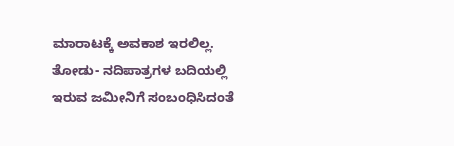ಮಾರಾಟಕ್ಕೆ ಅವಕಾಶ ಇರಲಿಲ್ಲ. ತೋಡು- ನದಿಪಾತ್ರಗಳ ಬದಿಯಲ್ಲಿ ಇರುವ ಜಮೀನಿಗೆ ಸಂಬಂಧಿಸಿದಂತೆ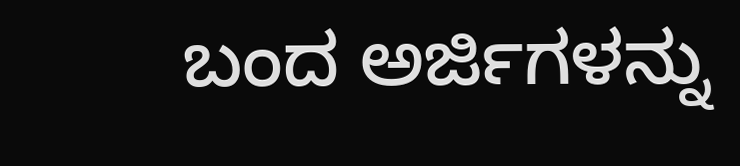ಬಂದ ಅರ್ಜಿಗಳನ್ನು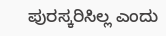ಪುರಸ್ಕರಿಸಿಲ್ಲ ಎಂದು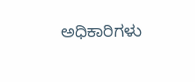ಅಧಿಕಾರಿಗಳು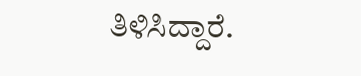ತಿಳಿಸಿದ್ದಾರೆ.